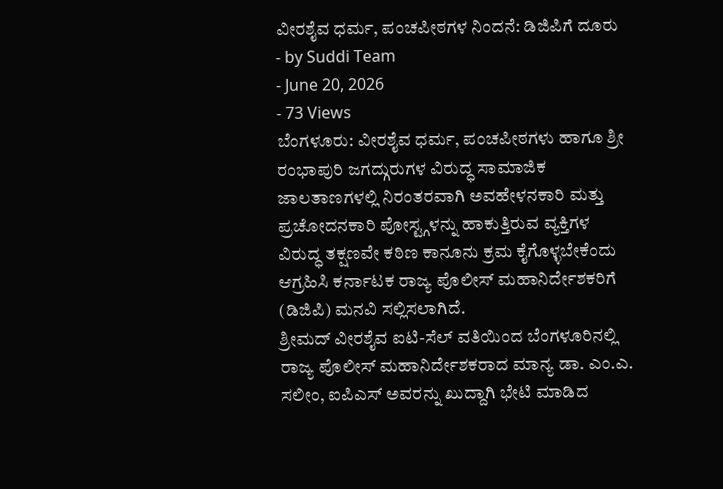ವೀರಶೈವ ಧರ್ಮ, ಪಂಚಪೀಠಗಳ ನಿಂದನೆ: ಡಿಜಿಪಿಗೆ ದೂರು
- by Suddi Team
- June 20, 2026
- 73 Views
ಬೆಂಗಳೂರು: ವೀರಶೈವ ಧರ್ಮ, ಪಂಚಪೀಠಗಳು ಹಾಗೂ ಶ್ರೀ ರಂಭಾಪುರಿ ಜಗದ್ಗುರುಗಳ ವಿರುದ್ಧ ಸಾಮಾಜಿಕ ಜಾಲತಾಣಗಳಲ್ಲಿ ನಿರಂತರವಾಗಿ ಅವಹೇಳನಕಾರಿ ಮತ್ತು ಪ್ರಚೋದನಕಾರಿ ಪೋಸ್ಟ್ಗಳನ್ನು ಹಾಕುತ್ತಿರುವ ವ್ಯಕ್ತಿಗಳ ವಿರುದ್ಧ ತಕ್ಷಣವೇ ಕಠಿಣ ಕಾನೂನು ಕ್ರಮ ಕೈಗೊಳ್ಳಬೇಕೆಂದು ಆಗ್ರಹಿಸಿ ಕರ್ನಾಟಕ ರಾಜ್ಯ ಪೊಲೀಸ್ ಮಹಾನಿರ್ದೇಶಕರಿಗೆ (ಡಿಜಿಪಿ) ಮನವಿ ಸಲ್ಲಿಸಲಾಗಿದೆ.
ಶ್ರೀಮದ್ ವೀರಶೈವ ಐಟಿ-ಸೆಲ್ ವತಿಯಿಂದ ಬೆಂಗಳೂರಿನಲ್ಲಿ ರಾಜ್ಯ ಪೊಲೀಸ್ ಮಹಾನಿರ್ದೇಶಕರಾದ ಮಾನ್ಯ ಡಾ. ಎಂ.ಎ. ಸಲೀಂ, ಐಪಿಎಸ್ ಅವರನ್ನು ಖುದ್ದಾಗಿ ಭೇಟಿ ಮಾಡಿದ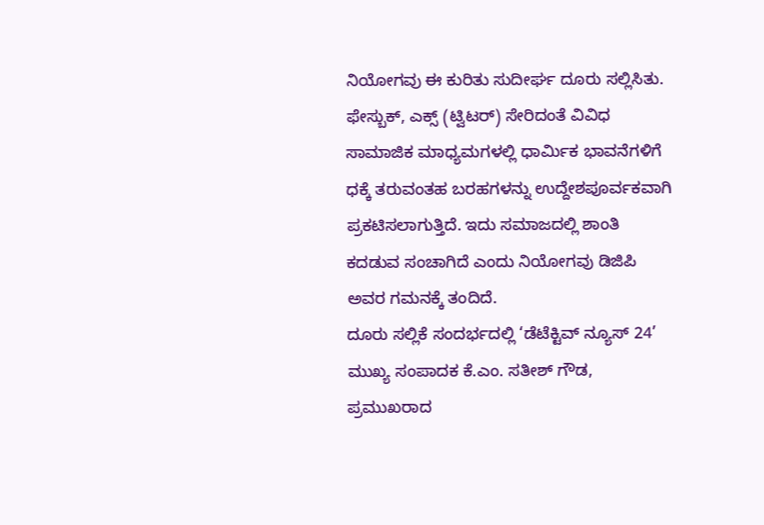ನಿಯೋಗವು ಈ ಕುರಿತು ಸುದೀರ್ಘ ದೂರು ಸಲ್ಲಿಸಿತು. ಫೇಸ್ಬುಕ್, ಎಕ್ಸ್ (ಟ್ವಿಟರ್) ಸೇರಿದಂತೆ ವಿವಿಧ ಸಾಮಾಜಿಕ ಮಾಧ್ಯಮಗಳಲ್ಲಿ ಧಾರ್ಮಿಕ ಭಾವನೆಗಳಿಗೆ ಧಕ್ಕೆ ತರುವಂತಹ ಬರಹಗಳನ್ನು ಉದ್ದೇಶಪೂರ್ವಕವಾಗಿ ಪ್ರಕಟಿಸಲಾಗುತ್ತಿದೆ. ಇದು ಸಮಾಜದಲ್ಲಿ ಶಾಂತಿ ಕದಡುವ ಸಂಚಾಗಿದೆ ಎಂದು ನಿಯೋಗವು ಡಿಜಿಪಿ ಅವರ ಗಮನಕ್ಕೆ ತಂದಿದೆ.
ದೂರು ಸಲ್ಲಿಕೆ ಸಂದರ್ಭದಲ್ಲಿ ‘ಡೆಟೆಕ್ಟಿವ್ ನ್ಯೂಸ್ 24’ ಮುಖ್ಯ ಸಂಪಾದಕ ಕೆ.ಎಂ. ಸತೀಶ್ ಗೌಡ, ಪ್ರಮುಖರಾದ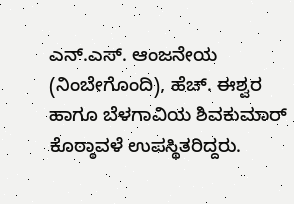ಎನ್.ಎಸ್. ಆಂಜನೇಯ (ನಿಂಬೇಗೊಂದಿ), ಹೆಚ್. ಈಶ್ವರ ಹಾಗೂ ಬೆಳಗಾವಿಯ ಶಿವಕುಮಾರ್ ಕೊಠ್ಠಾವಳೆ ಉಪಸ್ಥಿತರಿದ್ದರು.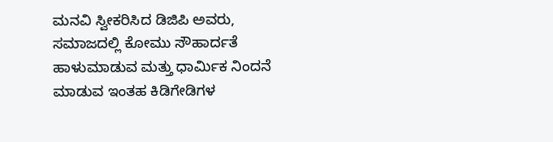ಮನವಿ ಸ್ವೀಕರಿಸಿದ ಡಿಜಿಪಿ ಅವರು, ಸಮಾಜದಲ್ಲಿ ಕೋಮು ಸೌಹಾರ್ದತೆ ಹಾಳುಮಾಡುವ ಮತ್ತು ಧಾರ್ಮಿಕ ನಿಂದನೆ ಮಾಡುವ ಇಂತಹ ಕಿಡಿಗೇಡಿಗಳ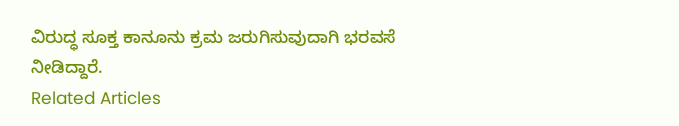ವಿರುದ್ಧ ಸೂಕ್ತ ಕಾನೂನು ಕ್ರಮ ಜರುಗಿಸುವುದಾಗಿ ಭರವಸೆ ನೀಡಿದ್ದಾರೆ.
Related Articles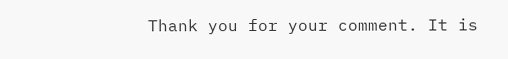Thank you for your comment. It is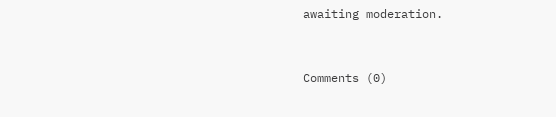awaiting moderation.


Comments (0)